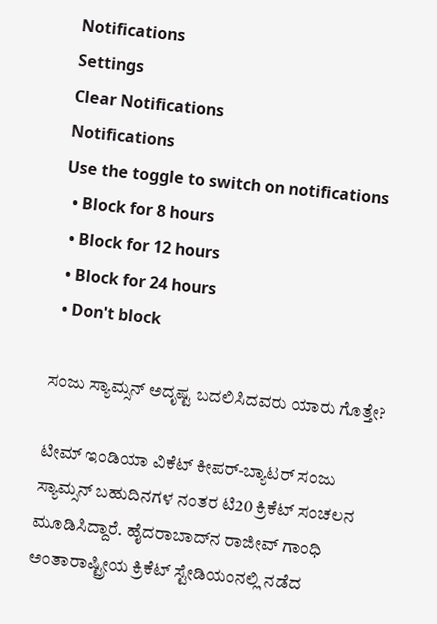Notifications
Settings
Clear Notifications
Notifications
Use the toggle to switch on notifications
  • Block for 8 hours
  • Block for 12 hours
  • Block for 24 hours
  • Don't block

ಸಂಜು ಸ್ಯಾಮ್ಸನ್ ಅದೃಷ್ಟ ಬದಲಿಸಿದವರು ಯಾರು ಗೊತ್ತೇ?

ಟೀಮ್ ಇಂಡಿಯಾ ವಿಕೆಟ್ ಕೀಪರ್-ಬ್ಯಾಟರ್ ಸಂಜು ಸ್ಯಾಮ್ಸನ್ ಬಹುದಿನಗಳ ನಂತರ ಟಿ20 ಕ್ರಿಕೆಟ್‌ ಸಂಚಲನ ಮೂಡಿಸಿದ್ದಾರೆ. ಹೈದರಾಬಾದ್‌ನ ರಾಜೀವ್ ಗಾಂಧಿ ಅಂತಾರಾಷ್ಟ್ರೀಯ ಕ್ರಿಕೆಟ್ ಸ್ಟೇಡಿಯಂನಲ್ಲಿ ನಡೆದ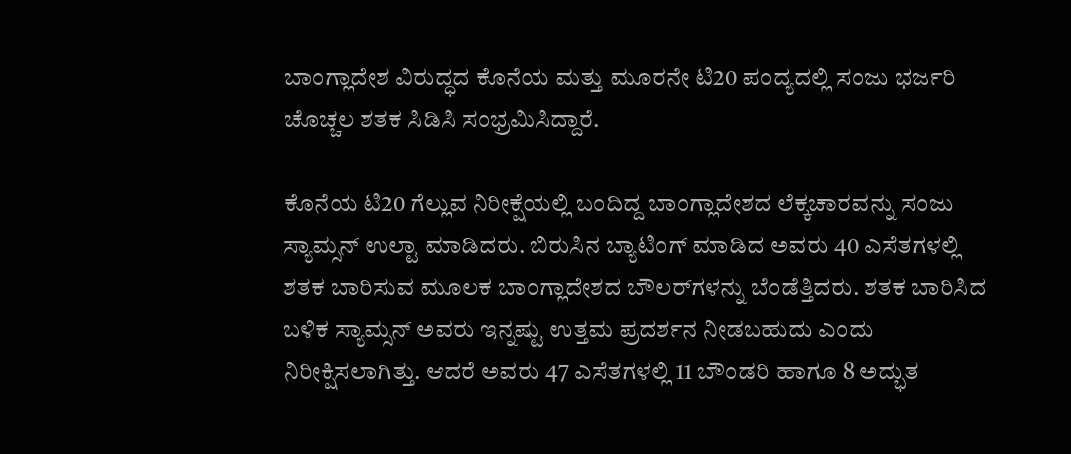ಬಾಂಗ್ಲಾದೇಶ ವಿರುದ್ಧದ ಕೊನೆಯ ಮತ್ತು ಮೂರನೇ ಟಿ20 ಪಂದ್ಯದಲ್ಲಿ ಸಂಜು ಭರ್ಜರಿ ಚೊಚ್ಚಲ ಶತಕ ಸಿಡಿಸಿ ಸಂಭ್ರಮಿಸಿದ್ದಾರೆ.

ಕೊನೆಯ ಟಿ20 ಗೆಲ್ಲುವ ನಿರೀಕ್ಷೆಯಲ್ಲಿ ಬಂದಿದ್ದ ಬಾಂಗ್ಲಾದೇಶದ ಲೆಕ್ಕಚಾರವನ್ನು ಸಂಜು ಸ್ಯಾಮ್ಸನ್ ಉಲ್ಟಾ ಮಾಡಿದರು. ಬಿರುಸಿನ ಬ್ಯಾಟಿಂಗ್ ಮಾಡಿದ ಅವರು 40 ಎಸೆತಗಳಲ್ಲಿ ಶತಕ ಬಾರಿಸುವ ಮೂಲಕ ಬಾಂಗ್ಲಾದೇಶದ ಬೌಲರ್‌ಗಳನ್ನು ಬೆಂಡೆತ್ತಿದರು. ಶತಕ ಬಾರಿಸಿದ ಬಳಿಕ ಸ್ಯಾಮ್ಸನ್‌ ಅವರು ಇನ್ನಷ್ಟು ಉತ್ತಮ ಪ್ರದರ್ಶನ ನೀಡಬಹುದು ಎಂದು ನಿರೀಕ್ಷಿಸಲಾಗಿತ್ತು. ಆದರೆ ಅವರು 47 ಎಸೆತಗಳಲ್ಲಿ 11 ಬೌಂಡರಿ ಹಾಗೂ 8 ಅದ್ಭುತ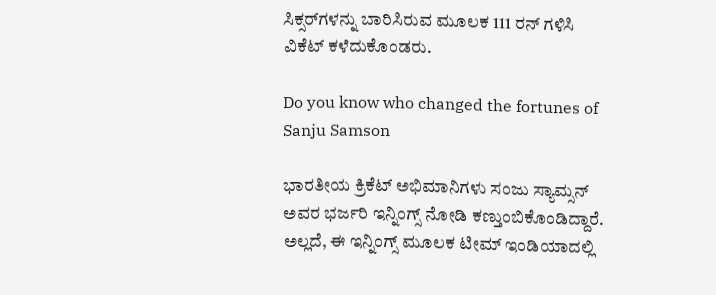ಸಿಕ್ಸರ್‌ಗಳನ್ನು ಬಾರಿಸಿರುವ ಮೂಲಕ 111 ರನ್ ಗಳಿಸಿ ವಿಕೆಟ್‌ ಕಳೆದುಕೊಂಡರು.

Do you know who changed the fortunes of Sanju Samson

ಭಾರತೀಯ ಕ್ರಿಕೆಟ್ ಅಭಿಮಾನಿಗಳು ಸಂಜು ಸ್ಯಾಮ್ಸನ್ ಅವರ ಭರ್ಜರಿ ಇನ್ನಿಂಗ್ಸ್ ನೋಡಿ ಕಣ್ತುಂಬಿಕೊಂಡಿದ್ದಾರೆ. ಅಲ್ಲದೆ, ಈ ಇನ್ನಿಂಗ್ಸ್ ಮೂಲಕ ಟೀಮ್ ಇಂಡಿಯಾದಲ್ಲಿ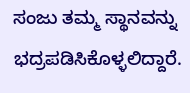ಸಂಜು ತಮ್ಮ ಸ್ಥಾನವನ್ನು ಭದ್ರಪಡಿಸಿಕೊಳ್ಳಲಿದ್ದಾರೆ.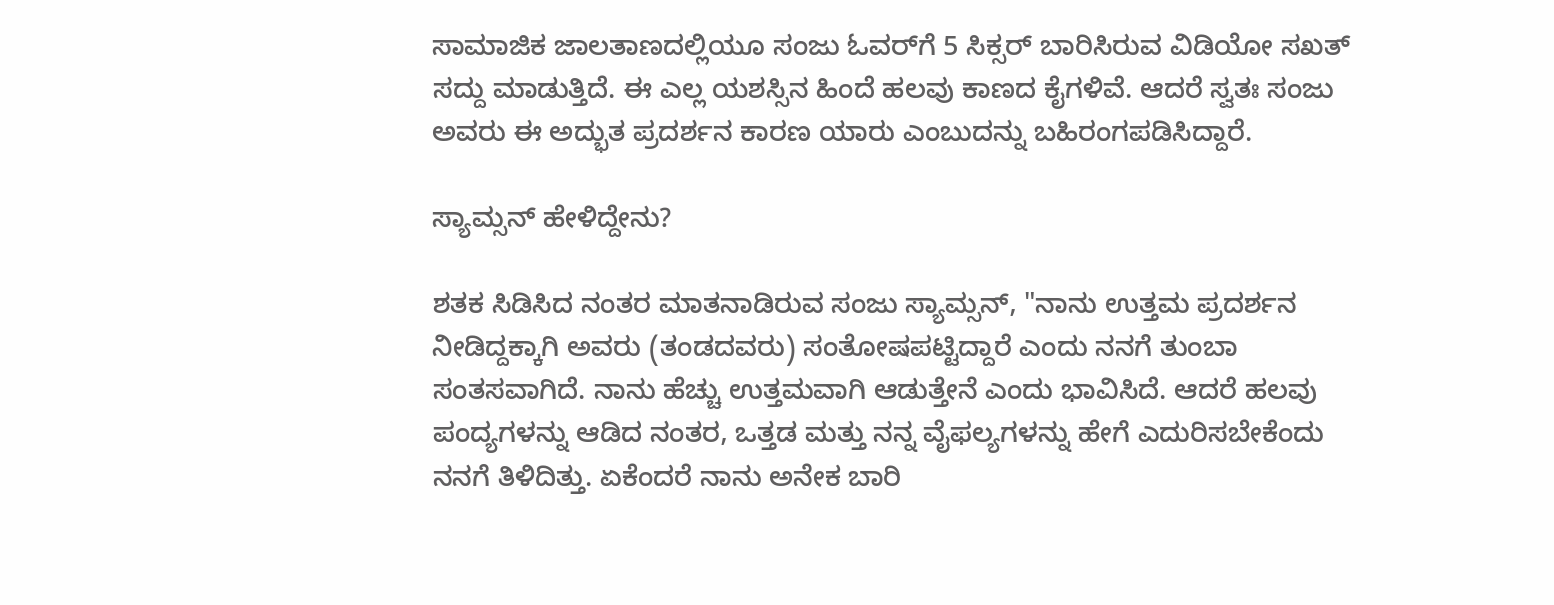ಸಾಮಾಜಿಕ ಜಾಲತಾಣದಲ್ಲಿಯೂ ಸಂಜು ಓವರ್‌ಗೆ 5 ಸಿಕ್ಸರ್ ಬಾರಿಸಿರುವ ವಿಡಿಯೋ ಸಖತ್ ಸದ್ದು ಮಾಡುತ್ತಿದೆ. ಈ ಎಲ್ಲ ಯಶಸ್ಸಿನ ಹಿಂದೆ ಹಲವು ಕಾಣದ ಕೈಗಳಿವೆ. ಆದರೆ ಸ್ವತಃ ಸಂಜು ಅವರು ಈ ಅದ್ಭುತ ಪ್ರದರ್ಶನ ಕಾರಣ ಯಾರು ಎಂಬುದನ್ನು ಬಹಿರಂಗಪಡಿಸಿದ್ದಾರೆ.

ಸ್ಯಾಮ್ಸನ್ ಹೇಳಿದ್ದೇನು?

ಶತಕ ಸಿಡಿಸಿದ ನಂತರ ಮಾತನಾಡಿರುವ ಸಂಜು ಸ್ಯಾಮ್ಸನ್, "ನಾನು ಉತ್ತಮ ಪ್ರದರ್ಶನ ನೀಡಿದ್ದಕ್ಕಾಗಿ ಅವರು (ತಂಡದವರು) ಸಂತೋಷಪಟ್ಟಿದ್ದಾರೆ ಎಂದು ನನಗೆ ತುಂಬಾ ಸಂತಸವಾಗಿದೆ. ನಾನು ಹೆಚ್ಚು ಉತ್ತಮವಾಗಿ ಆಡುತ್ತೇನೆ ಎಂದು ಭಾವಿಸಿದೆ. ಆದರೆ ಹಲವು ಪಂದ್ಯಗಳನ್ನು ಆಡಿದ ನಂತರ, ಒತ್ತಡ ಮತ್ತು ನನ್ನ ವೈಫಲ್ಯಗಳನ್ನು ಹೇಗೆ ಎದುರಿಸಬೇಕೆಂದು ನನಗೆ ತಿಳಿದಿತ್ತು. ಏಕೆಂದರೆ ನಾನು ಅನೇಕ ಬಾರಿ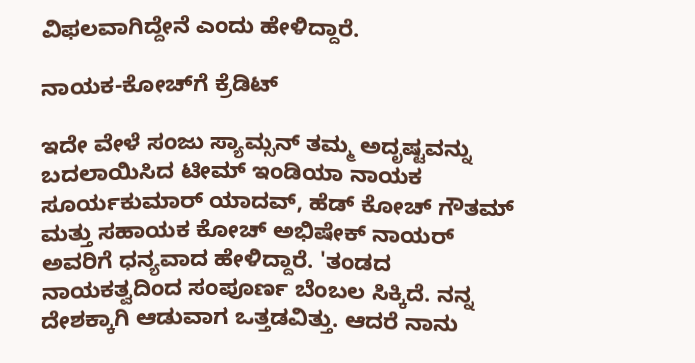ವಿಫಲವಾಗಿದ್ದೇನೆ ಎಂದು ಹೇಳಿದ್ದಾರೆ.

ನಾಯಕ-ಕೋಚ್‌ಗೆ ಕ್ರೆಡಿಟ್

ಇದೇ ವೇಳೆ ಸಂಜು ಸ್ಯಾಮ್ಸನ್ ತಮ್ಮ ಅದೃಷ್ಟವನ್ನು ಬದಲಾಯಿಸಿದ ಟೀಮ್ ಇಂಡಿಯಾ ನಾಯಕ ಸೂರ್ಯಕುಮಾರ್ ಯಾದವ್, ಹೆಡ್ ಕೋಚ್ ಗೌತಮ್ ಮತ್ತು ಸಹಾಯಕ ಕೋಚ್ ಅಭಿಷೇಕ್ ನಾಯರ್ ಅವರಿಗೆ ಧನ್ಯವಾದ ಹೇಳಿದ್ದಾರೆ. 'ತಂಡದ ನಾಯಕತ್ವದಿಂದ ಸಂಪೂರ್ಣ ಬೆಂಬಲ ಸಿಕ್ಕಿದೆ. ನನ್ನ ದೇಶಕ್ಕಾಗಿ ಆಡುವಾಗ ಒತ್ತಡವಿತ್ತು. ಆದರೆ ನಾನು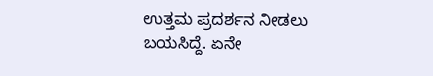ಉತ್ತಮ ಪ್ರದರ್ಶನ ನೀಡಲು ಬಯಸಿದ್ದೆ. ಏನೇ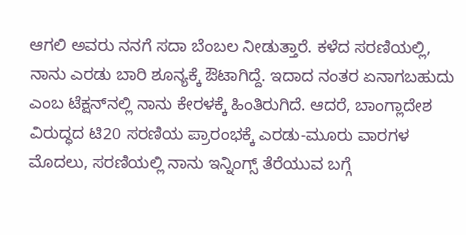ಆಗಲಿ ಅವರು ನನಗೆ ಸದಾ ಬೆಂಬಲ ನೀಡುತ್ತಾರೆ. ಕಳೆದ ಸರಣಿಯಲ್ಲಿ, ನಾನು ಎರಡು ಬಾರಿ ಶೂನ್ಯಕ್ಕೆ ಔಟಾಗಿದ್ದೆ. ಇದಾದ ನಂತರ ಏನಾಗಬಹುದು ಎಂಬ ಟೆಕ್ಷನ್‌ನಲ್ಲಿ ನಾನು ಕೇರಳಕ್ಕೆ ಹಿಂತಿರುಗಿದೆ. ಆದರೆ, ಬಾಂಗ್ಲಾದೇಶ ವಿರುದ್ಧದ ಟಿ20 ಸರಣಿಯ ಪ್ರಾರಂಭಕ್ಕೆ ಎರಡು-ಮೂರು ವಾರಗಳ ಮೊದಲು, ಸರಣಿಯಲ್ಲಿ ನಾನು ಇನ್ನಿಂಗ್ಸ್ ತೆರೆಯುವ ಬಗ್ಗೆ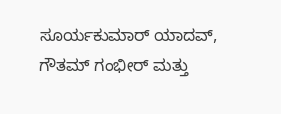ಸೂರ್ಯಕುಮಾರ್ ಯಾದವ್, ಗೌತಮ್ ಗಂಭೀರ್ ಮತ್ತು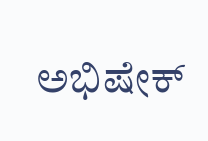ಅಭಿಷೇಕ್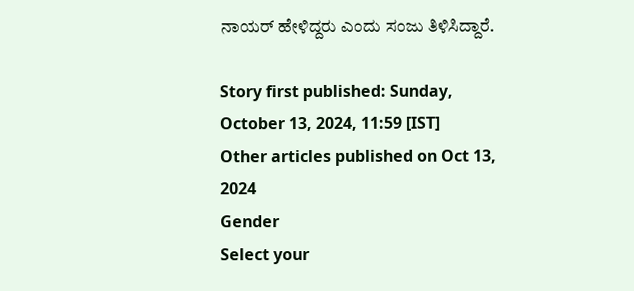ನಾಯರ್ ಹೇಳಿದ್ದರು ಎಂದು ಸಂಜು ತಿಳಿಸಿದ್ದಾರೆ.

Story first published: Sunday, October 13, 2024, 11:59 [IST]
Other articles published on Oct 13, 2024
Gender
Select your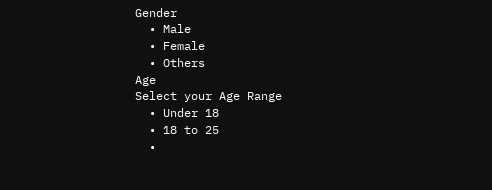Gender
  • Male
  • Female
  • Others
Age
Select your Age Range
  • Under 18
  • 18 to 25
  •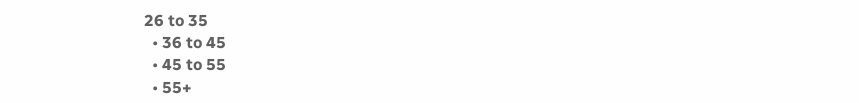26 to 35
  • 36 to 45
  • 45 to 55
  • 55+